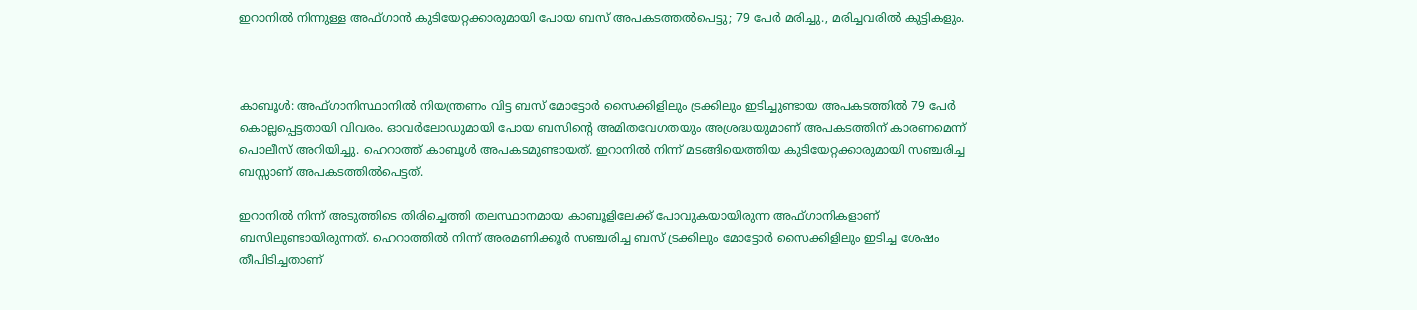ഇറാനില്‍ നിന്നുള്ള അഫ്ഗാന്‍ കുടിയേറ്റക്കാരുമായി പോയ ബസ് അപകടത്തല്‍പെട്ടു; 79 പേര്‍ മരിച്ചു., മരിച്ചവരില്‍ കുട്ടികളും.



കാബൂള്‍: അഫ്ഗാനിസ്ഥാനില്‍ നിയന്ത്രണം വിട്ട ബസ് മോട്ടോര്‍ സൈക്കിളിലും ട്രക്കിലും ഇടിച്ചുണ്ടായ അപകടത്തില്‍ 79 പേര്‍ കൊല്ലപ്പെട്ടതായി വിവരം. ഓവര്‍ലോഡുമായി പോയ ബസിന്റെ അമിതവേഗതയും അശ്രദ്ധയുമാണ് അപകടത്തിന് കാരണമെന്ന് പൊലീസ് അറിയിച്ചു. ഹെറാത്ത് കാബൂള്‍ അപകടമുണ്ടായത്. ഇറാനില്‍ നിന്ന് മടങ്ങിയെത്തിയ കുടിയേറ്റക്കാരുമായി സഞ്ചരിച്ച ബസ്സാണ് അപകടത്തില്‍പെട്ടത്.

ഇറാനില്‍ നിന്ന് അടുത്തിടെ തിരിച്ചെത്തി തലസ്ഥാനമായ കാബൂളിലേക്ക് പോവുകയായിരുന്ന അഫ്ഗാനികളാണ് ബസിലുണ്ടായിരുന്നത്. ഹെറാത്തില്‍ നിന്ന് അരമണിക്കൂര്‍ സഞ്ചരിച്ച ബസ് ട്രക്കിലും മോട്ടോര്‍ സൈക്കിളിലും ഇടിച്ച ശേഷം തീപിടിച്ചതാണ്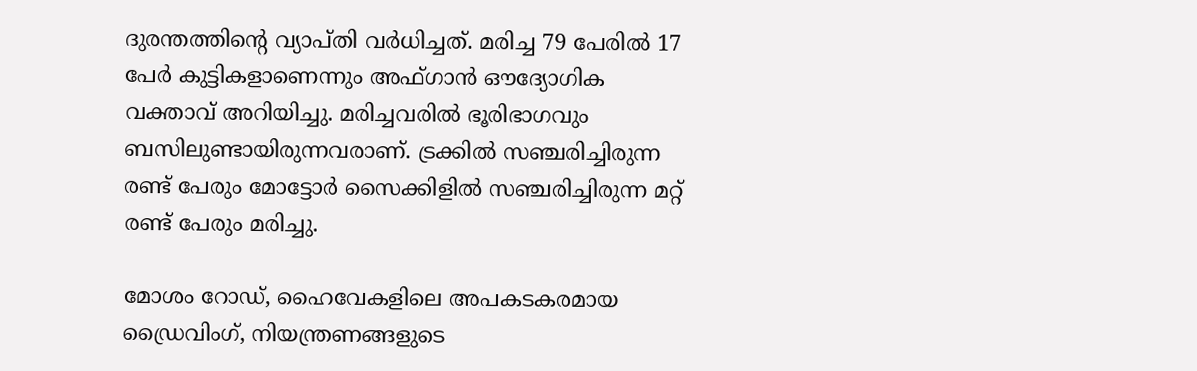ദുരന്തത്തിന്റെ വ്യാപ്തി വര്‍ധിച്ചത്. മരിച്ച 79 പേരില്‍ 17 പേര്‍ കുട്ടികളാണെന്നും അഫ്ഗാന്‍ ഔദ്യോഗിക വക്താവ് അറിയിച്ചു. മരിച്ചവരില്‍ ഭൂരിഭാഗവും ബസിലുണ്ടായിരുന്നവരാണ്. ട്രക്കില്‍ സഞ്ചരിച്ചിരുന്ന രണ്ട് പേരും മോട്ടോര്‍ സൈക്കിളില്‍ സഞ്ചരിച്ചിരുന്ന മറ്റ് രണ്ട് പേരും മരിച്ചു.

മോശം റോഡ്, ഹൈവേകളിലെ അപകടകരമായ ഡ്രൈവിംഗ്, നിയന്ത്രണങ്ങളുടെ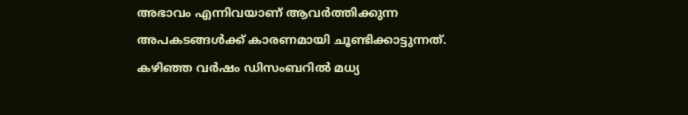അഭാവം എന്നിവയാണ് ആവര്‍ത്തിക്കുന്ന അപകടങ്ങള്‍ക്ക് കാരണമായി ചൂണ്ടിക്കാട്ടുന്നത്. കഴിഞ്ഞ വര്‍ഷം ഡിസംബറില്‍ മധ്യ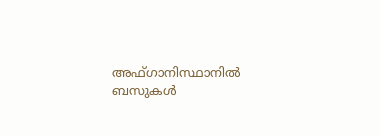അഫ്ഗാനിസ്ഥാനില്‍ ബസുകള്‍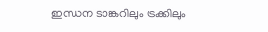ഇന്ധന ടാങ്കറിലും ട്രക്കിലും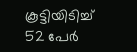കൂട്ടിയിടിച്ച് 52 പേര്‍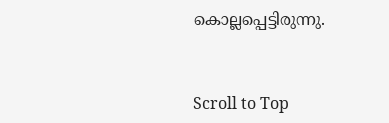കൊല്ലപ്പെട്ടിരുന്നു.



Scroll to Top